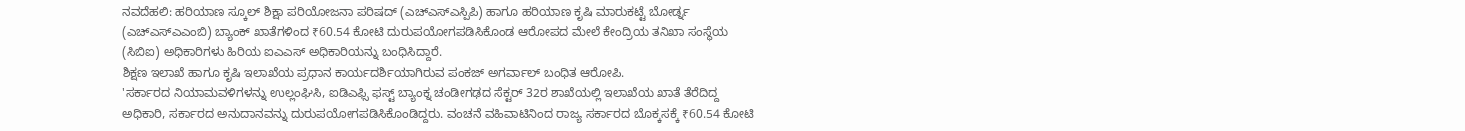ನವದೆಹಲಿ: ಹರಿಯಾಣ ಸ್ಕೂಲ್ ಶಿಕ್ಷಾ ಪರಿಯೋಜನಾ ಪರಿಷದ್ (ಎಚ್ಎಸ್ಎಸ್ಪಿಪಿ) ಹಾಗೂ ಹರಿಯಾಣ ಕೃಷಿ ಮಾರುಕಟ್ಟೆ ಬೋರ್ಡ್ನ (ಎಚ್ಎಸ್ಎಎಂಬಿ) ಬ್ಯಾಂಕ್ ಖಾತೆಗಳಿಂದ ₹60.54 ಕೋಟಿ ದುರುಪಯೋಗಪಡಿಸಿಕೊಂಡ ಆರೋಪದ ಮೇಲೆ ಕೇಂದ್ರಿಯ ತನಿಖಾ ಸಂಸ್ಥೆಯ (ಸಿಬಿಐ) ಅಧಿಕಾರಿಗಳು ಹಿರಿಯ ಐಎಎಸ್ ಅಧಿಕಾರಿಯನ್ನು ಬಂಧಿಸಿದ್ದಾರೆ.
ಶಿಕ್ಷಣ ಇಲಾಖೆ ಹಾಗೂ ಕೃಷಿ ಇಲಾಖೆಯ ಪ್ರಧಾನ ಕಾರ್ಯದರ್ಶಿಯಾಗಿರುವ ಪಂಕಜ್ ಅಗರ್ವಾಲ್ ಬಂಧಿತ ಆರೋಪಿ.
'ಸರ್ಕಾರದ ನಿಯಾಮವಳಿಗಳನ್ನು ಉಲ್ಲಂಘಿಸಿ, ಐಡಿಎಫ್ಸಿ ಫಸ್ಟ್ ಬ್ಯಾಂಕ್ನ ಚಂಡೀಗಢದ ಸೆಕ್ಟರ್ 32ರ ಶಾಖೆಯಲ್ಲಿ ಇಲಾಖೆಯ ಖಾತೆ ತೆರೆದಿದ್ದ ಅಧಿಕಾರಿ, ಸರ್ಕಾರದ ಅನುದಾನವನ್ನು ದುರುಪಯೋಗಪಡಿಸಿಕೊಂಡಿದ್ದರು. ವಂಚನೆ ವಹಿವಾಟಿನಿಂದ ರಾಜ್ಯ ಸರ್ಕಾರದ ಬೊಕ್ಕಸಕ್ಕೆ ₹60.54 ಕೋಟಿ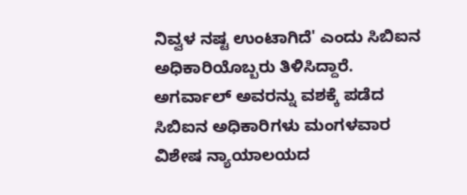ನಿವ್ವಳ ನಷ್ಟ ಉಂಟಾಗಿದೆ' ಎಂದು ಸಿಬಿಐನ ಅಧಿಕಾರಿಯೊಬ್ಬರು ತಿಳಿಸಿದ್ದಾರೆ.
ಅಗರ್ವಾಲ್ ಅವರನ್ನು ವಶಕ್ಕೆ ಪಡೆದ ಸಿಬಿಐನ ಅಧಿಕಾರಿಗಳು ಮಂಗಳವಾರ ವಿಶೇಷ ನ್ಯಾಯಾಲಯದ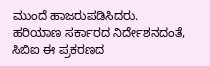ಮುಂದೆ ಹಾಜರುಪಡಿಸಿದರು.
ಹರಿಯಾಣ ಸರ್ಕಾರದ ನಿರ್ದೇಶನದಂತೆ, ಸಿಬಿಐ ಈ ಪ್ರಕರಣದ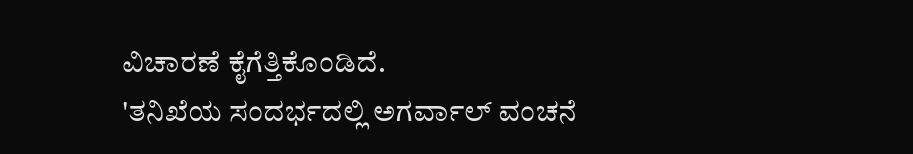ವಿಚಾರಣೆ ಕೈಗೆತ್ತಿಕೊಂಡಿದೆ.
'ತನಿಖೆಯ ಸಂದರ್ಭದಲ್ಲಿ ಅಗರ್ವಾಲ್ ವಂಚನೆ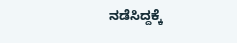ನಡೆಸಿದ್ದಕ್ಕೆ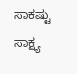ಸಾಕಷ್ಟು ಸಾಕ್ಷ್ಯ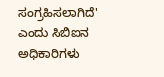ಸಂಗ್ರಹಿಸಲಾಗಿದೆ' ಎಂದು ಸಿಬಿಐನ ಅಧಿಕಾರಿಗಳು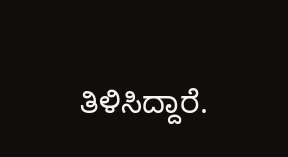ತಿಳಿಸಿದ್ದಾರೆ.